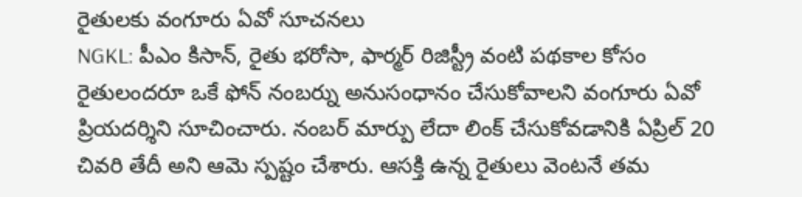రైతులకు వంగూరు ఏవో సూచనలు
NGKL: పీఎం కిసాన్, రైతు భరోసా, ఫార్మర్ రిజిస్ట్రీ వంటి పథకాల కోసం రైతులందరూ ఒకే ఫోన్ నంబర్ను అనుసంధానం చేసుకోవాలని వంగూరు ఏవో ప్రియదర్శిని సూచించారు. నంబర్ మార్పు లేదా లింక్ చేసుకోవడానికి ఏప్రిల్ 20 చివరి తేదీ అని ఆమె స్పష్టం చేశారు. ఆసక్తి ఉన్న రైతులు వెంటనే తమ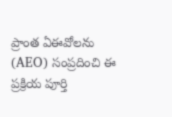ప్రాంత ఏఈవోలను (AEO) సంప్రదించి ఈ ప్రక్రియ పూర్తి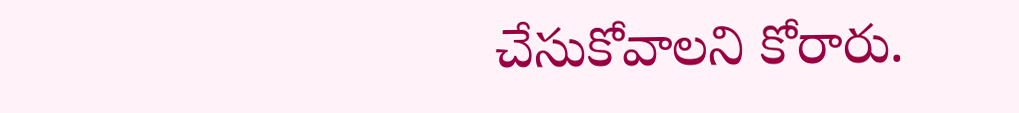చేసుకోవాలని కోరారు.